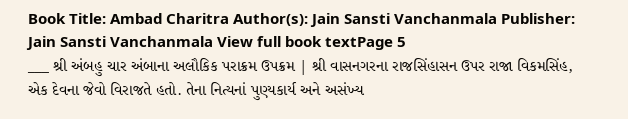Book Title: Ambad Charitra Author(s): Jain Sansti Vanchanmala Publisher: Jain Sansti Vanchanmala View full book textPage 5
___ શ્રી અંબહુ ચાર અંબાના અલૌકિક પરાક્રમ ઉપક્રમ | શ્રી વાસનગરના રાજસિંહાસન ઉપર રાજા વિકમસિંહ, એક દેવના જેવો વિરાજતે હતો. તેના નિત્યનાં પુણ્યકાર્ય અને અસંખ્ય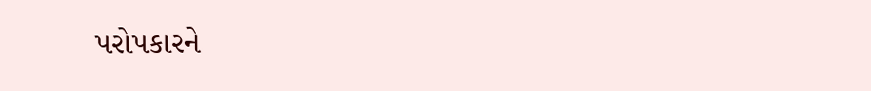પરોપકારને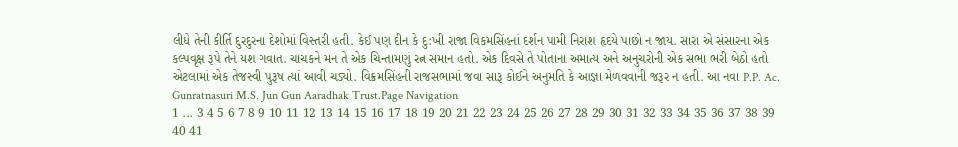લીધે તેની કીર્તિ દુરદુરના દેશોમાં વિસ્તરી હતી. કેઈ પણ દીન કે દુ:ખી રાજા વિકમસિંહનાં દર્શન પામી નિરાશ હૃદયે પાછો ન જાય. સારા એ સંસારના એક કલ્પવૃક્ષ રૂપે તેને યશ ગવાત. ચાચકને મન તે એક ચિન્તામણું રત્ન સમાન હતો. એક દિવસે તે પોતાના અમાત્ય અને અનુચરોની એક સભા ભરી બેઠો હતો એટલામાં એક તેજસ્વી પુરૂષ ત્યાં આવી ચડ્યો. વિક્રમસિંહની રાજસભામાં જવા સારૂ કોઈને અનુમતિ કે આજ્ઞા મેળવવાની જરૂર ન હતી. આ નવા P.P. Ac. Gunratnasuri M.S. Jun Gun Aaradhak Trust.Page Navigation
1 ... 3 4 5 6 7 8 9 10 11 12 13 14 15 16 17 18 19 20 21 22 23 24 25 26 27 28 29 30 31 32 33 34 35 36 37 38 39 40 41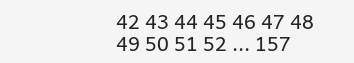42 43 44 45 46 47 48 49 50 51 52 ... 157